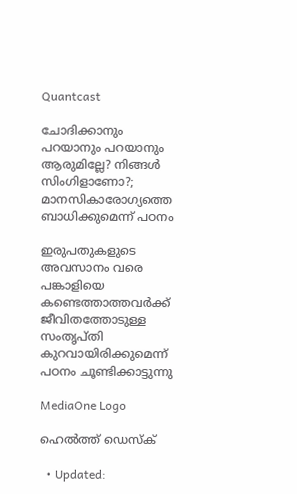Quantcast

ചോദിക്കാനും പറയാനും പറയാനും ആരുമില്ലേ? നിങ്ങൾ സിംഗിളാണോ?; മാനസികാരോഗ്യത്തെ ബാധിക്കുമെന്ന് പഠനം

ഇരുപതുകളുടെ അവസാനം വരെ പങ്കാളിയെ കണ്ടെത്താത്തവർക്ക് ജീവിതത്തോടുള്ള സംതൃപ്തി കുറവായിരിക്കുമെന്ന് പഠനം ചൂണ്ടിക്കാട്ടുന്നു

MediaOne Logo

ഹെൽത്ത് ഡെസ്ക്

  • Updated: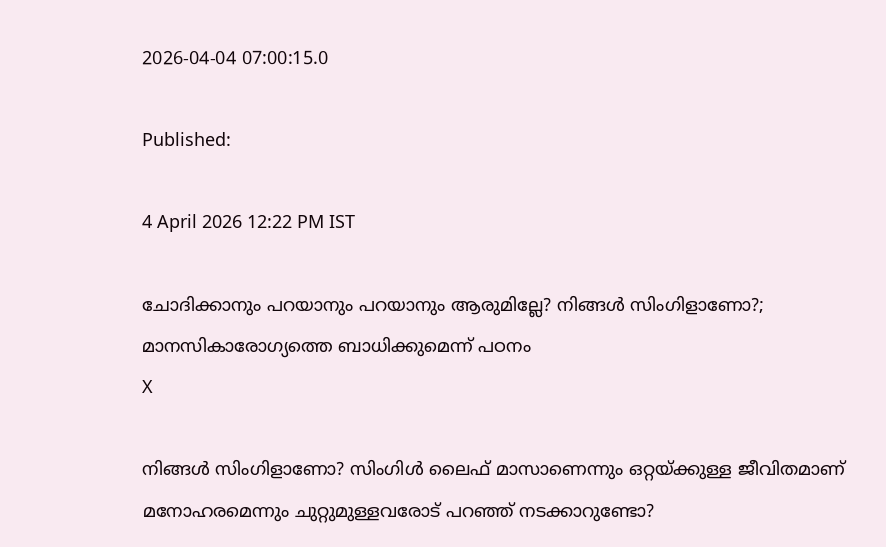2026-04-04 07:00:15.0

Published:

4 April 2026 12:22 PM IST

ചോദിക്കാനും പറയാനും പറയാനും ആരുമില്ലേ? നിങ്ങൾ സിംഗിളാണോ?; മാനസികാരോഗ്യത്തെ ബാധിക്കുമെന്ന് പഠനം
X

നിങ്ങൾ സിംഗിളാണോ? സിംഗിൾ ലൈഫ് മാസാണെന്നും ഒറ്റയ്ക്കുള്ള ജീവിതമാണ് മനോഹരമെന്നും ചുറ്റുമുള്ളവരോട് പറഞ്ഞ് നടക്കാറുണ്ടോ?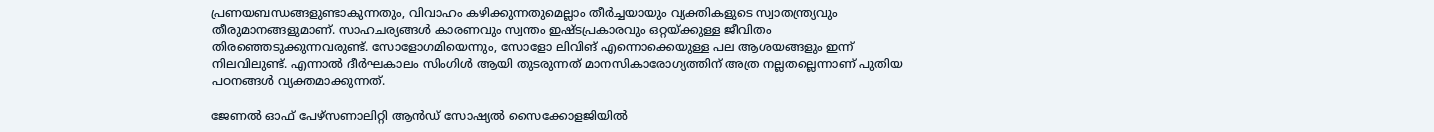പ്രണയബന്ധങ്ങളുണ്ടാകുന്നതും, വിവാഹം കഴിക്കുന്നതുമെല്ലാം തീർച്ചയായും വ്യക്തികളുടെ സ്വാതന്ത്ര്യവും തീരുമാനങ്ങളുമാണ്. സാഹചര്യങ്ങൾ കാരണവും സ്വന്തം ഇഷ്ടപ്രകാരവും ഒറ്റയ്ക്കുള്ള ജീവിതം തിരഞ്ഞെടുക്കുന്നവരുണ്ട്. സോളോഗമിയെന്നും, സോളോ ലിവിങ് എന്നൊക്കെയുള്ള പല ആശയങ്ങളും ഇന്ന് നിലവിലുണ്ട്. എന്നാൽ ദീർഘകാലം സിംഗിൾ ആയി തുടരുന്നത് മാനസികാരോഗ്യത്തിന് അത്ര നല്ലതല്ലെന്നാണ് പുതിയ പഠനങ്ങൾ വ്യക്തമാക്കുന്നത്.

ജേണൽ ഓഫ് പേഴ്സണാലിറ്റി ആൻഡ് സോഷ്യൽ സൈക്കോളജിയിൽ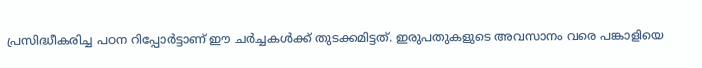പ്രസിദ്ധീകരിച്ച പഠന റിപ്പോർട്ടാണ് ഈ ചർച്ചകൾക്ക് തുടക്കമിട്ടത്. ഇരുപതുകളുടെ അവസാനം വരെ പങ്കാളിയെ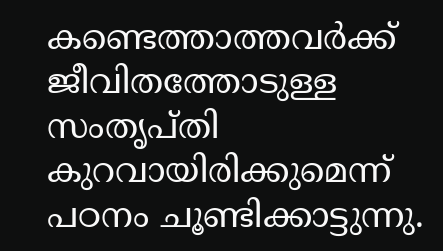കണ്ടെത്താത്തവർക്ക് ജീവിതത്തോടുള്ള സംതൃപ്തി കുറവായിരിക്കുമെന്ന് പഠനം ചൂണ്ടിക്കാട്ടുന്നു.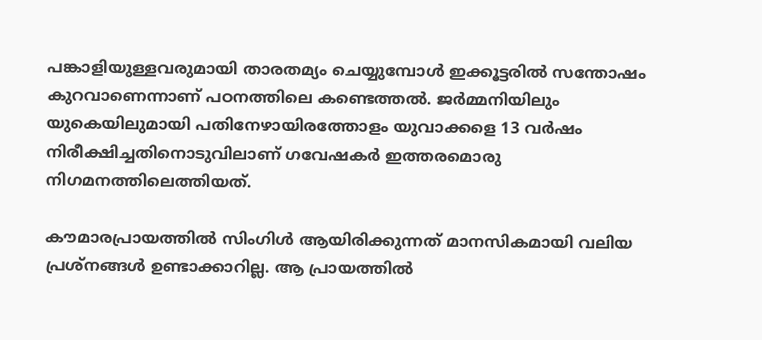പങ്കാളിയുള്ളവരുമായി താരതമ്യം ചെയ്യുമ്പോൾ ഇക്കൂട്ടരിൽ സന്തോഷം കുറവാണെന്നാണ് പഠനത്തിലെ കണ്ടെത്തൽ. ജർമ്മനിയിലും യുകെയിലുമായി പതിനേഴായിരത്തോളം യുവാക്കളെ 13 വർഷം നിരീക്ഷിച്ചതിനൊടുവിലാണ് ഗവേഷകർ ഇത്തരമൊരു നിഗമനത്തിലെത്തിയത്.

കൗമാരപ്രായത്തിൽ സിംഗിൾ ആയിരിക്കുന്നത് മാനസികമായി വലിയ പ്രശ്നങ്ങൾ ഉണ്ടാക്കാറില്ല. ആ പ്രായത്തിൽ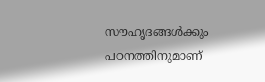സൗഹൃദങ്ങൾക്കും പഠനത്തിനുമാണ്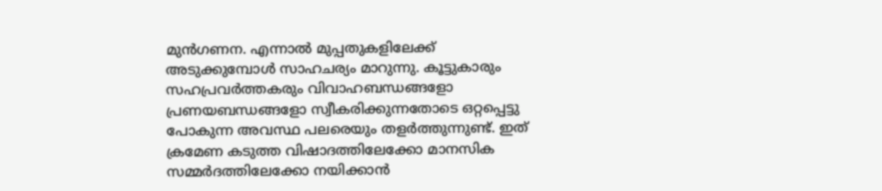മുൻഗണന. എന്നാൽ മുപ്പതുകളിലേക്ക് അടുക്കുമ്പോൾ സാഹചര്യം മാറുന്നു. കൂട്ടുകാരും സഹപ്രവർത്തകരും വിവാഹബന്ധങ്ങളോ പ്രണയബന്ധങ്ങളോ സ്വീകരിക്കുന്നതോടെ ഒറ്റപ്പെട്ടു പോകുന്ന അവസ്ഥ പലരെയും തളർത്തുന്നുണ്ട്. ഇത് ക്രമേണ കടുത്ത വിഷാദത്തിലേക്കോ മാനസിക സമ്മർദത്തിലേക്കോ നയിക്കാൻ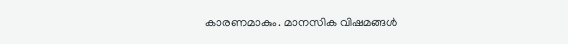കാരണമാകും. മാനസിക വിഷമങ്ങൾ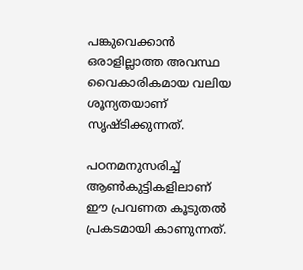പങ്കുവെക്കാൻ ഒരാളില്ലാത്ത അവസ്ഥ വൈകാരികമായ വലിയ ശൂന്യതയാണ് സൃഷ്ടിക്കുന്നത്.

പഠനമനുസരിച്ച് ആൺകുട്ടികളിലാണ് ഈ പ്രവണത കൂടുതൽ പ്രകടമായി കാണുന്നത്.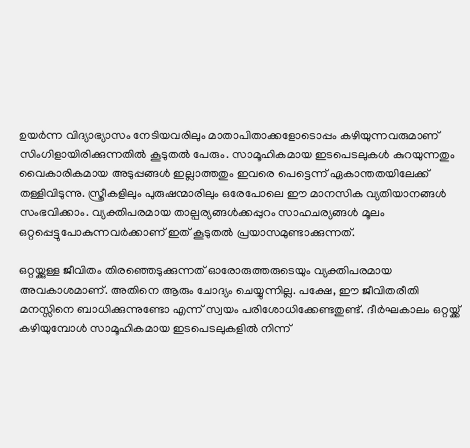ഉയർന്ന വിദ്യാഭ്യാസം നേടിയവരിലും മാതാപിതാക്കളോടൊപ്പം കഴിയുന്നവരുമാണ് സിംഗിളായിരിക്കുന്നതിൽ കൂടുതൽ പേരും. സാമൂഹികമായ ഇടപെടലുകൾ കുറയുന്നതും വൈകാരികമായ അടുപ്പങ്ങൾ ഇല്ലാത്തതും ഇവരെ പെട്ടെന്ന് ഏകാന്തതയിലേക്ക് തള്ളിവിടുന്നു. സ്ത്രീകളിലും പുരുഷന്മാരിലും ഒരേപോലെ ഈ മാനസിക വ്യതിയാനങ്ങൾ സംഭവിക്കാം. വ്യക്തിപരമായ താല്പര്യങ്ങൾക്കപ്പുറം സാഹചര്യങ്ങൾ മൂലം ഒറ്റപ്പെട്ടുപോകുന്നവർക്കാണ് ഇത് കൂടുതൽ പ്രയാസമുണ്ടാക്കുന്നത്.

ഒറ്റയ്ക്കുള്ള ജീവിതം തിരഞ്ഞെടുക്കുന്നത് ഓരോരുത്തരുടെയും വ്യക്തിപരമായ അവകാശമാണ്. അതിനെ ആരും ചോദ്യം ചെയ്യുന്നില്ല. പക്ഷേ, ഈ ജീവിതരീതി മനസ്സിനെ ബാധിക്കുന്നുണ്ടോ എന്ന് സ്വയം പരിശോധിക്കേണ്ടതുണ്ട്. ദീർഘകാലം ഒറ്റയ്ക്ക് കഴിയുമ്പോൾ സാമൂഹികമായ ഇടപെടലുകളിൽ നിന്ന്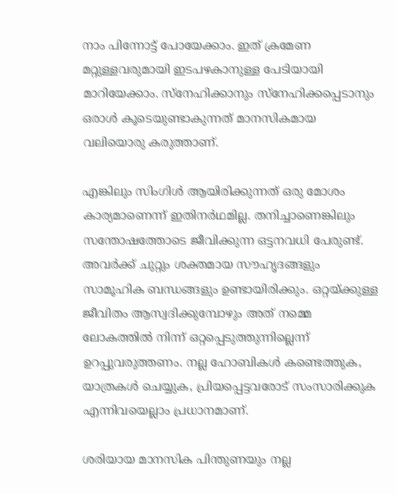നാം പിന്നോട്ട് പോയേക്കാം. ഇത് ക്രമേണ മറ്റുള്ളവരുമായി ഇടപഴകാനുള്ള പേടിയായി മാറിയേക്കാം. സ്നേഹിക്കാനും സ്നേഹിക്കപ്പെടാനും ഒരാൾ കൂടെയുണ്ടാകുന്നത് മാനസികമായ വലിയൊരു കരുത്താണ്.

എങ്കിലും സിംഗിൾ ആയിരിക്കുന്നത് ഒരു മോശം കാര്യമാണെന്ന് ഇതിനർഥമില്ല. തനിച്ചാണെങ്കിലും സന്തോഷത്തോടെ ജീവിക്കുന്ന ഒട്ടനവധി പേരുണ്ട്. അവർക്ക് ചുറ്റും ശക്തമായ സൗഹൃദങ്ങളും സാമൂഹിക ബന്ധങ്ങളും ഉണ്ടായിരിക്കും. ഒറ്റയ്ക്കുള്ള ജീവിതം ആസ്വദിക്കുമ്പോഴും അത് നമ്മെ ലോകത്തിൽ നിന്ന് ഒറ്റപ്പെടുത്തുന്നില്ലെന്ന് ഉറപ്പുവരുത്തണം. നല്ല ഹോബികൾ കണ്ടെത്തുക, യാത്രകൾ ചെയ്യുക, പ്രിയപ്പെട്ടവരോട് സംസാരിക്കുക എന്നിവയെല്ലാം പ്രധാനമാണ്.

ശരിയായ മാനസിക പിന്തുണയും നല്ല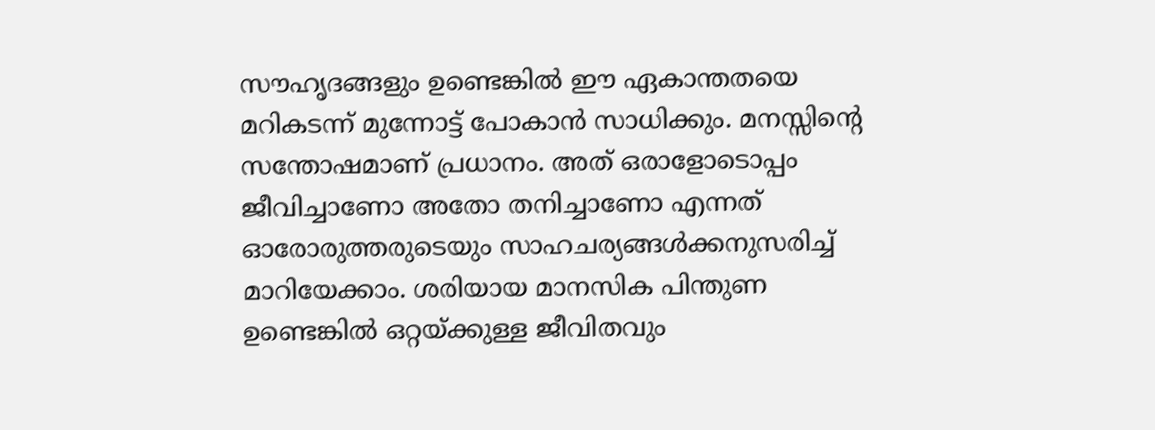സൗഹൃദങ്ങളും ഉണ്ടെങ്കിൽ ഈ ഏകാന്തതയെ മറികടന്ന് മുന്നോട്ട് പോകാൻ സാധിക്കും. മനസ്സിന്റെ സന്തോഷമാണ് പ്രധാനം. അത് ഒരാളോടൊപ്പം ജീവിച്ചാണോ അതോ തനിച്ചാണോ എന്നത് ഓരോരുത്തരുടെയും സാഹചര്യങ്ങൾക്കനുസരിച്ച് മാറിയേക്കാം. ശരിയായ മാനസിക പിന്തുണ ഉണ്ടെങ്കിൽ ഒറ്റയ്ക്കുള്ള ജീവിതവും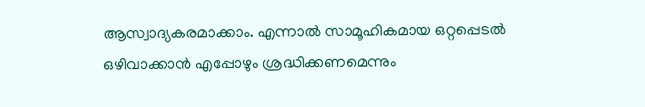ആസ്വാദ്യകരമാക്കാം. എന്നാൽ സാമൂഹികമായ ഒറ്റപ്പെടൽ ഒഴിവാക്കാൻ എപ്പോഴും ശ്രദ്ധിക്കണമെന്നും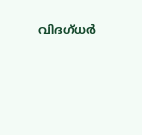വിദഗ്ധർ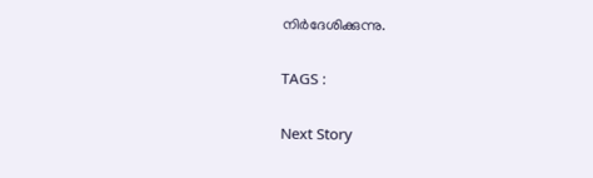നിർദേശിക്കുന്നു.

TAGS :

Next Story